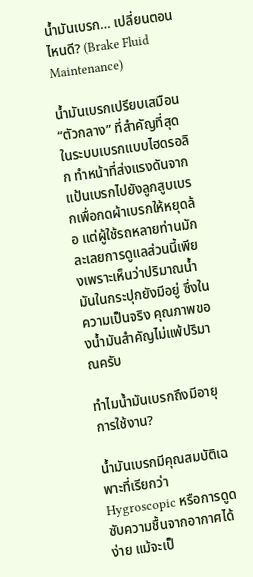น้ำมันเบรก… เปลี่ยนตอนไหนดี? (Brake Fluid Maintenance)

น้ำมันเบรกเปรียบเสมือน “ตัวกลาง” ที่สำคัญที่สุดในระบบเบรกแบบไฮดรอลิก ทำหน้าที่ส่งแรงดันจากแป้นเบรกไปยังลูกสูบเบรกเพื่อกดผ้าเบรกให้หยุดล้อ แต่ผู้ใช้รถหลายท่านมักละเลยการดูแลส่วนนี้เพียงเพราะเห็นว่าปริมาณน้ำมันในกระปุกยังมีอยู่ ซึ่งในความเป็นจริง คุณภาพของน้ำมันสำคัญไม่แพ้ปริมาณครับ

ทำไมน้ำมันเบรกถึงมีอายุการใช้งาน?

น้ำมันเบรกมีคุณสมบัติเฉพาะที่เรียกว่า Hygroscopic หรือการดูดซับความชื้นจากอากาศได้ง่าย แม้จะเป็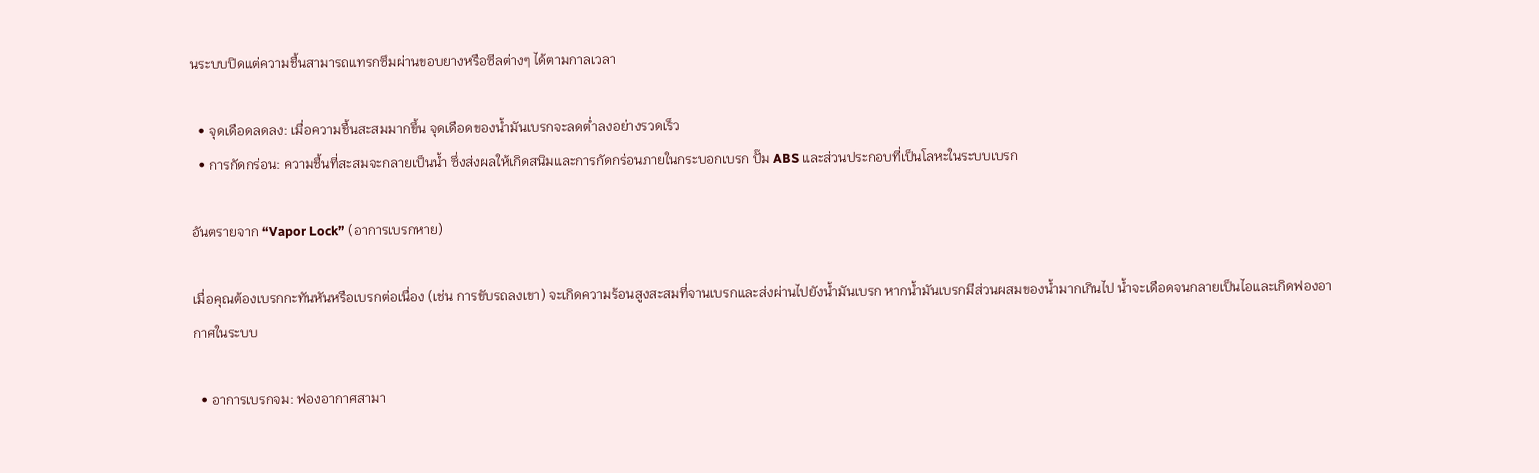นระบบปิดแต่ความชื้นสามารถแทรกซึมผ่านขอบยางหรือซีลต่างๆ ได้ตามกาลเวลา

  • จุดเดือดลดลง: เมื่อความชื้นสะสมมากขึ้น จุดเดือดของน้ำมันเบรกจะลดต่ำลงอย่างรวดเร็ว
  • การกัดกร่อน: ความชื้นที่สะสมจะกลายเป็นน้ำ ซึ่งส่งผลให้เกิดสนิมและการกัดกร่อนภายในกระบอกเบรก ปั๊ม ABS และส่วนประกอบที่เป็นโลหะในระบบเบรก

อันตรายจาก “Vapor Lock” (อาการเบรกหาย)

เมื่อคุณต้องเบรกกะทันหันหรือเบรกต่อเนื่อง (เช่น การขับรถลงเขา) จะเกิดความร้อนสูงสะสมที่จานเบรกและส่งผ่านไปยังน้ำมันเบรก หากน้ำมันเบรกมีส่วนผสมของน้ำมากเกินไป น้ำจะเดือดจนกลายเป็นไอและเกิดฟองอากาศในระบบ

  • อาการเบรกจม: ฟองอากาศสามา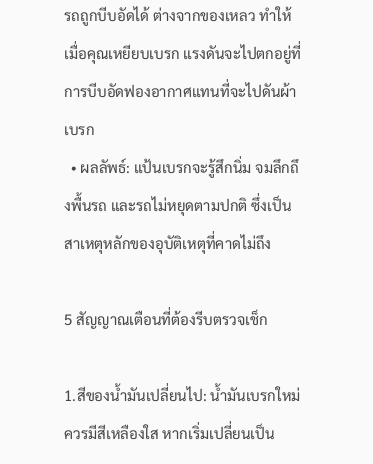รถถูกบีบอัดได้ ต่างจากของเหลว ทำให้เมื่อคุณเหยียบเบรก แรงดันจะไปตกอยู่ที่การบีบอัดฟองอากาศแทนที่จะไปดันผ้าเบรก
  • ผลลัพธ์: แป้นเบรกจะรู้สึกนิ่ม จมลึกถึงพื้นรถ และรถไม่หยุดตามปกติ ซึ่งเป็นสาเหตุหลักของอุบัติเหตุที่คาดไม่ถึง

5 สัญญาณเตือนที่ต้องรีบตรวจเช็ก

1.สีของน้ำมันเปลี่ยนไป: น้ำมันเบรกใหม่ควรมีสีเหลืองใส หากเริ่มเปลี่ยนเป็น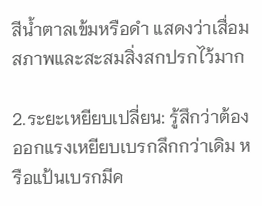สีน้ำตาลเข้มหรือดำ แสดงว่าเสื่อมสภาพและสะสมสิ่งสกปรกไว้มาก

2.ระยะเหยียบเปลี่ยน: รู้สึกว่าต้องออกแรงเหยียบเบรกลึกกว่าเดิม หรือแป้นเบรกมีค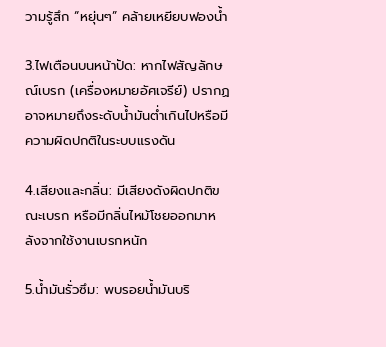วามรู้สึก “หยุ่นๆ” คล้ายเหยียบฟองน้ำ

3.ไฟเตือนบนหน้าปัด: หากไฟสัญลักษณ์เบรก (เครื่องหมายอัศเจรีย์) ปรากฏ อาจหมายถึงระดับน้ำมันต่ำเกินไปหรือมีความผิดปกติในระบบแรงดัน

4.เสียงและกลิ่น: มีเสียงดังผิดปกติขณะเบรก หรือมีกลิ่นไหม้โชยออกมาหลังจากใช้งานเบรกหนัก

5.น้ำมันรั่วซึม: พบรอยน้ำมันบริ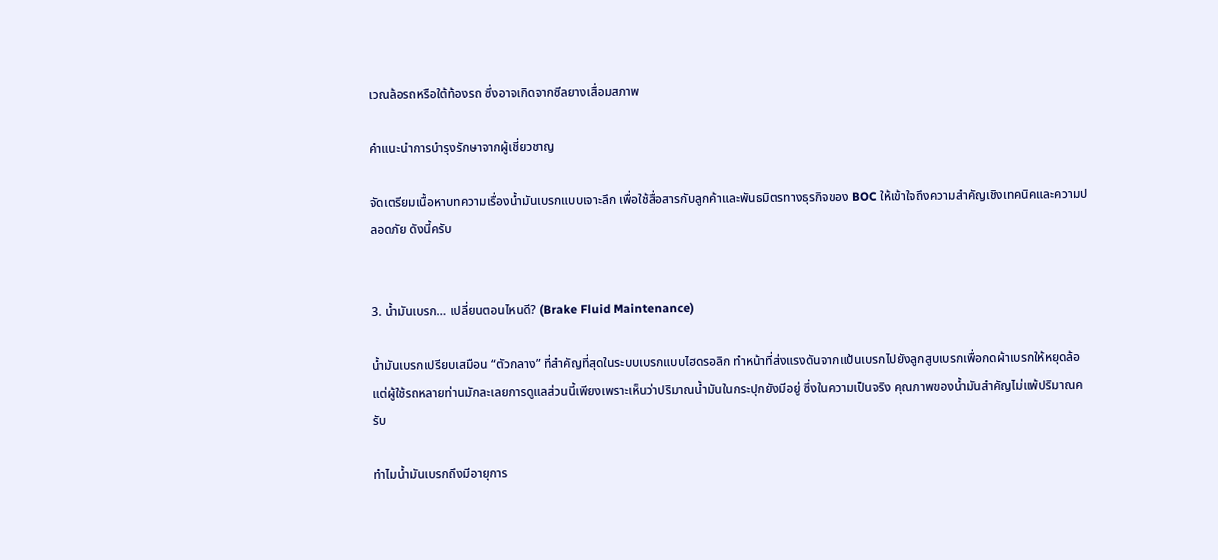เวณล้อรถหรือใต้ท้องรถ ซึ่งอาจเกิดจากซีลยางเสื่อมสภาพ

คำแนะนำการบำรุงรักษาจากผู้เชี่ยวชาญ

จัดเตรียมเนื้อหาบทความเรื่องน้ำมันเบรกแบบเจาะลึก เพื่อใช้สื่อสารกับลูกค้าและพันธมิตรทางธุรกิจของ BOC ให้เข้าใจถึงความสำคัญเชิงเทคนิคและความปลอดภัย ดังนี้ครับ


3. น้ำมันเบรก… เปลี่ยนตอนไหนดี? (Brake Fluid Maintenance)

น้ำมันเบรกเปรียบเสมือน “ตัวกลาง” ที่สำคัญที่สุดในระบบเบรกแบบไฮดรอลิก ทำหน้าที่ส่งแรงดันจากแป้นเบรกไปยังลูกสูบเบรกเพื่อกดผ้าเบรกให้หยุดล้อ แต่ผู้ใช้รถหลายท่านมักละเลยการดูแลส่วนนี้เพียงเพราะเห็นว่าปริมาณน้ำมันในกระปุกยังมีอยู่ ซึ่งในความเป็นจริง คุณภาพของน้ำมันสำคัญไม่แพ้ปริมาณครับ

ทำไมน้ำมันเบรกถึงมีอายุการ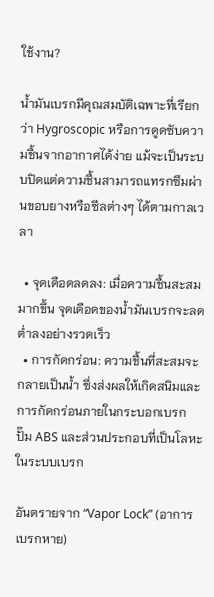ใช้งาน?

น้ำมันเบรกมีคุณสมบัติเฉพาะที่เรียกว่า Hygroscopic หรือการดูดซับความชื้นจากอากาศได้ง่าย แม้จะเป็นระบบปิดแต่ความชื้นสามารถแทรกซึมผ่านขอบยางหรือซีลต่างๆ ได้ตามกาลเวลา

  • จุดเดือดลดลง: เมื่อความชื้นสะสมมากขึ้น จุดเดือดของน้ำมันเบรกจะลดต่ำลงอย่างรวดเร็ว
  • การกัดกร่อน: ความชื้นที่สะสมจะกลายเป็นน้ำ ซึ่งส่งผลให้เกิดสนิมและการกัดกร่อนภายในกระบอกเบรก ปั๊ม ABS และส่วนประกอบที่เป็นโลหะในระบบเบรก

อันตรายจาก “Vapor Lock” (อาการเบรกหาย)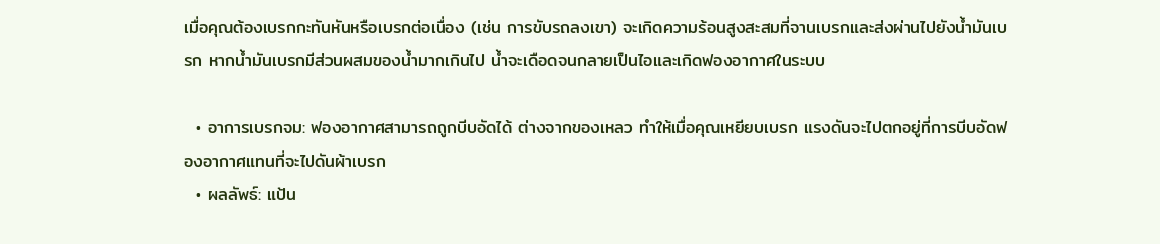เมื่อคุณต้องเบรกกะทันหันหรือเบรกต่อเนื่อง (เช่น การขับรถลงเขา) จะเกิดความร้อนสูงสะสมที่จานเบรกและส่งผ่านไปยังน้ำมันเบรก หากน้ำมันเบรกมีส่วนผสมของน้ำมากเกินไป น้ำจะเดือดจนกลายเป็นไอและเกิดฟองอากาศในระบบ

  • อาการเบรกจม: ฟองอากาศสามารถถูกบีบอัดได้ ต่างจากของเหลว ทำให้เมื่อคุณเหยียบเบรก แรงดันจะไปตกอยู่ที่การบีบอัดฟองอากาศแทนที่จะไปดันผ้าเบรก
  • ผลลัพธ์: แป้น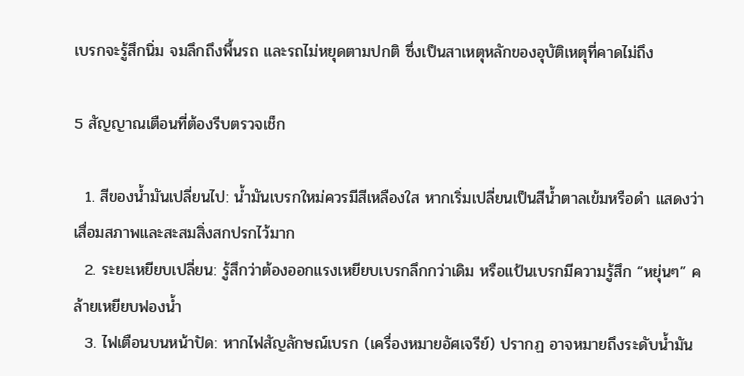เบรกจะรู้สึกนิ่ม จมลึกถึงพื้นรถ และรถไม่หยุดตามปกติ ซึ่งเป็นสาเหตุหลักของอุบัติเหตุที่คาดไม่ถึง

5 สัญญาณเตือนที่ต้องรีบตรวจเช็ก

  1. สีของน้ำมันเปลี่ยนไป: น้ำมันเบรกใหม่ควรมีสีเหลืองใส หากเริ่มเปลี่ยนเป็นสีน้ำตาลเข้มหรือดำ แสดงว่าเสื่อมสภาพและสะสมสิ่งสกปรกไว้มาก
  2. ระยะเหยียบเปลี่ยน: รู้สึกว่าต้องออกแรงเหยียบเบรกลึกกว่าเดิม หรือแป้นเบรกมีความรู้สึก “หยุ่นๆ” คล้ายเหยียบฟองน้ำ
  3. ไฟเตือนบนหน้าปัด: หากไฟสัญลักษณ์เบรก (เครื่องหมายอัศเจรีย์) ปรากฏ อาจหมายถึงระดับน้ำมัน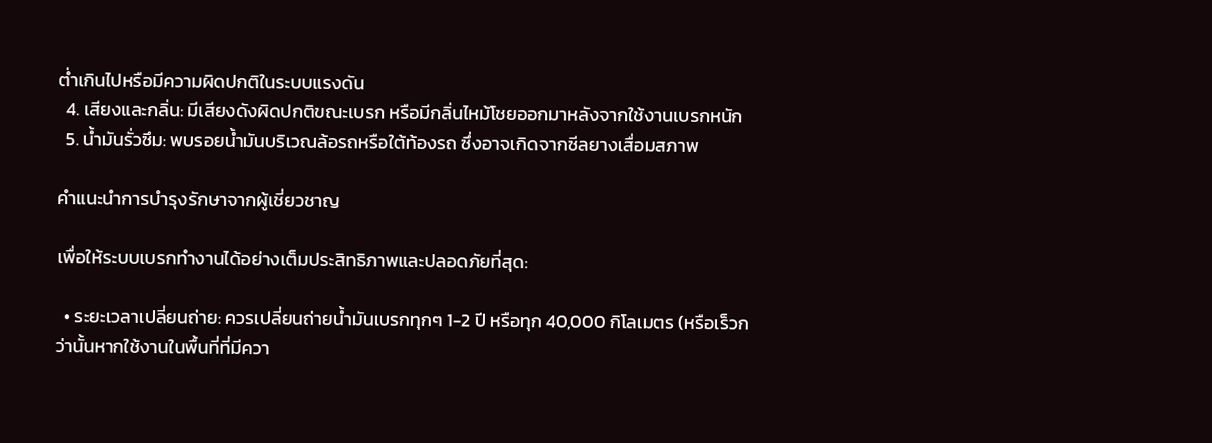ต่ำเกินไปหรือมีความผิดปกติในระบบแรงดัน
  4. เสียงและกลิ่น: มีเสียงดังผิดปกติขณะเบรก หรือมีกลิ่นไหม้โชยออกมาหลังจากใช้งานเบรกหนัก
  5. น้ำมันรั่วซึม: พบรอยน้ำมันบริเวณล้อรถหรือใต้ท้องรถ ซึ่งอาจเกิดจากซีลยางเสื่อมสภาพ

คำแนะนำการบำรุงรักษาจากผู้เชี่ยวชาญ

เพื่อให้ระบบเบรกทำงานได้อย่างเต็มประสิทธิภาพและปลอดภัยที่สุด:

  • ระยะเวลาเปลี่ยนถ่าย: ควรเปลี่ยนถ่ายน้ำมันเบรกทุกๆ 1-2 ปี หรือทุก 40,000 กิโลเมตร (หรือเร็วกว่านั้นหากใช้งานในพื้นที่ที่มีควา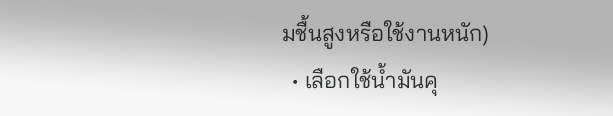มชื้นสูงหรือใช้งานหนัก)
  • เลือกใช้น้ำมันคุ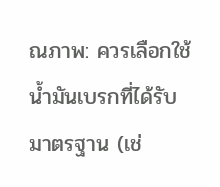ณภาพ: ควรเลือกใช้น้ำมันเบรกที่ได้รับมาตรฐาน (เช่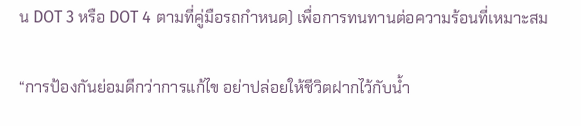น DOT 3 หรือ DOT 4 ตามที่คู่มือรถกำหนด) เพื่อการทนทานต่อความร้อนที่เหมาะสม

“การป้องกันย่อมดีกว่าการแก้ไข อย่าปล่อยให้ชีวิตฝากไว้กับน้ำ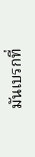มันเบรกที่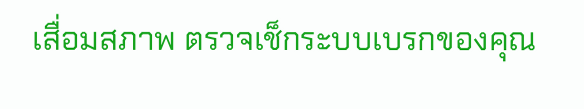เสื่อมสภาพ ตรวจเช็กระบบเบรกของคุณ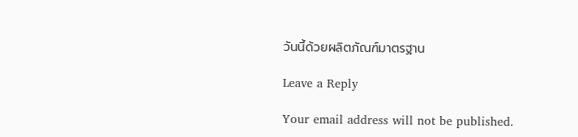วันนี้ด้วยผลิตภัณฑ์มาตรฐาน

Leave a Reply

Your email address will not be published.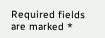Required fields are marked *